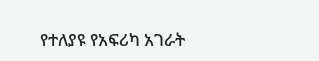የተለያዩ የአፍሪካ አገራት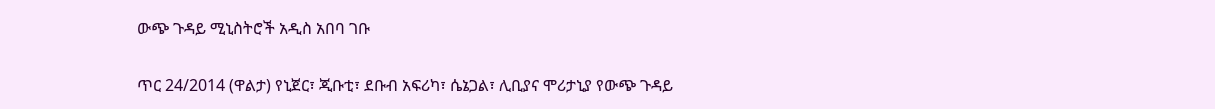ውጭ ጉዳይ ሚኒስትሮች አዲስ አበባ ገቡ

ጥር 24/2014 (ዋልታ) የኒጀር፣ ጂቡቲ፣ ደቡብ አፍሪካ፣ ሴኔጋል፣ ሊቢያና ሞሪታኒያ የውጭ ጉዳይ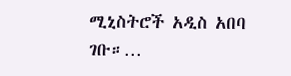ሚኒስትሮች አዲስ አበባ ገቡ።…